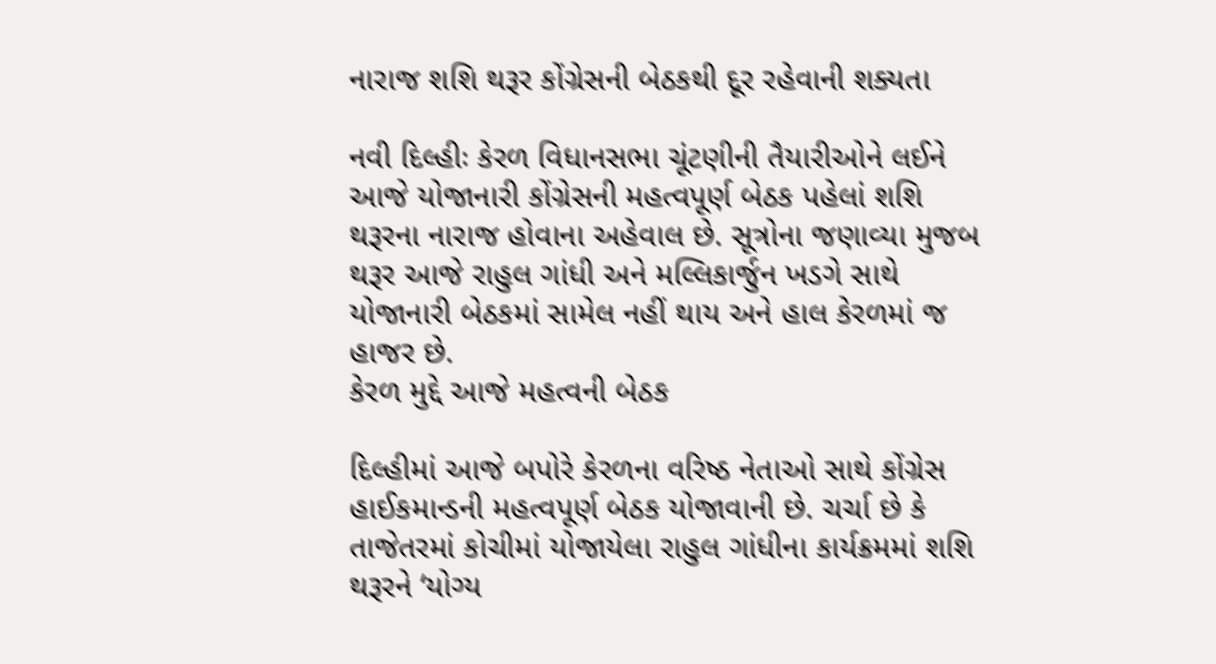નારાજ શશિ થરૂર કોંગ્રેસની બેઠકથી દૂર રહેવાની શક્યતા

નવી દિલ્હીઃ કેરળ વિધાનસભા ચૂંટણીની તૈયારીઓને લઈને આજે યોજાનારી કોંગ્રેસની મહત્વપૂર્ણ બેઠક પહેલાં શશિ થરૂરના નારાજ હોવાના અહેવાલ છે. સૂત્રોના જણાવ્યા મુજબ થરૂર આજે રાહુલ ગાંધી અને મલ્લિકાર્જુન ખડગે સાથે યોજાનારી બેઠકમાં સામેલ નહીં થાય અને હાલ કેરળમાં જ હાજર છે.
કેરળ મુદ્દે આજે મહત્વની બેઠક

દિલ્હીમાં આજે બપોરે કેરળના વરિષ્ઠ નેતાઓ સાથે કોંગ્રેસ હાઈકમાન્ડની મહત્વપૂર્ણ બેઠક યોજાવાની છે. ચર્ચા છે કે તાજેતરમાં કોચીમાં યોજાયેલા રાહુલ ગાંધીના કાર્યક્રમમાં શશિ થરૂરને ‘યોગ્ય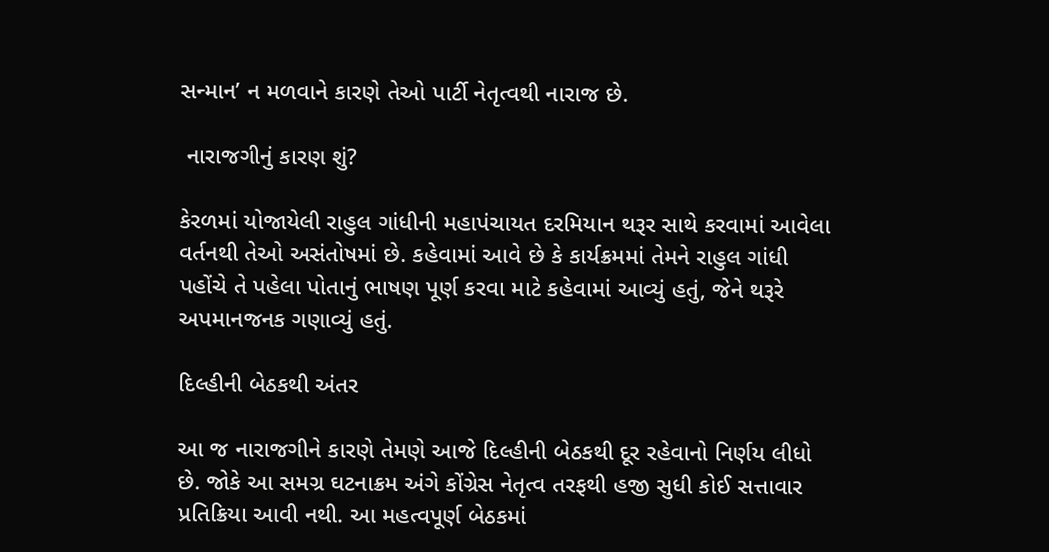સન્માન’ ન મળવાને કારણે તેઓ પાર્ટી નેતૃત્વથી નારાજ છે.

 નારાજગીનું કારણ શું?

કેરળમાં યોજાયેલી રાહુલ ગાંધીની મહાપંચાયત દરમિયાન થરૂર સાથે કરવામાં આવેલા વર્તનથી તેઓ અસંતોષમાં છે. કહેવામાં આવે છે કે કાર્યક્રમમાં તેમને રાહુલ ગાંધી પહોંચે તે પહેલા પોતાનું ભાષણ પૂર્ણ કરવા માટે કહેવામાં આવ્યું હતું, જેને થરૂરે અપમાનજનક ગણાવ્યું હતું.

દિલ્હીની બેઠકથી અંતર

આ જ નારાજગીને કારણે તેમણે આજે દિલ્હીની બેઠકથી દૂર રહેવાનો નિર્ણય લીધો છે. જોકે આ સમગ્ર ઘટનાક્રમ અંગે કોંગ્રેસ નેતૃત્વ તરફથી હજી સુધી કોઈ સત્તાવાર પ્રતિક્રિયા આવી નથી. આ મહત્વપૂર્ણ બેઠકમાં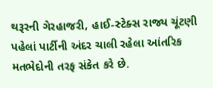થરૂરની ગેરહાજરી, હાઈ-સ્ટેક્સ રાજ્ય ચૂંટણી પહેલાં પાર્ટીની અંદર ચાલી રહેલા આંતરિક મતભેદોની તરફ સંકેત કરે છે.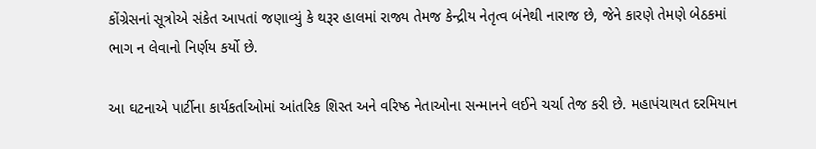કોંગ્રેસનાં સૂત્રોએ સંકેત આપતાં જણાવ્યું કે થરૂર હાલમાં રાજ્ય તેમજ કેન્દ્રીય નેતૃત્વ બંનેથી નારાજ છે, જેને કારણે તેમણે બેઠકમાં ભાગ ન લેવાનો નિર્ણય કર્યો છે.

આ ઘટનાએ પાર્ટીના કાર્યકર્તાઓમાં આંતરિક શિસ્ત અને વરિષ્ઠ નેતાઓના સન્માનને લઈને ચર્ચા તેજ કરી છે. મહાપંચાયત દરમિયાન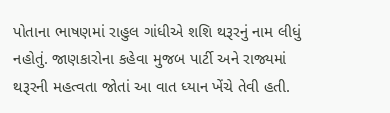પોતાના ભાષણમાં રાહુલ ગાંધીએ શશિ થરૂરનું નામ લીધું નહોતું. જાણકારોના કહેવા મુજબ પાર્ટી અને રાજ્યમાં થરૂરની મહત્વતા જોતાં આ વાત ધ્યાન ખેંચે તેવી હતી.